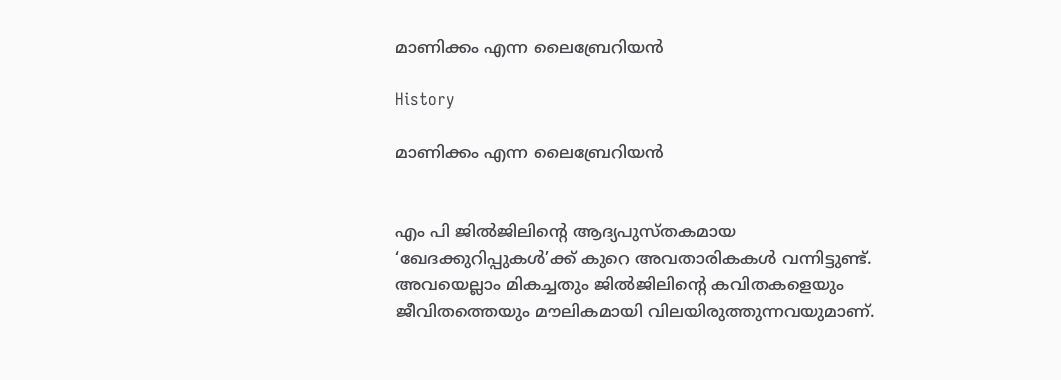മാണിക്കം എന്ന ലൈബ്രേറിയൻ

History

മാണിക്കം എന്ന ലൈബ്രേറിയൻ


എം പി ജില്‍ജിലിന്റെ ആദ്യപുസ്തകമായ ‘ഖേദക്കുറിപ്പുകൾ’ക്ക് കുറെ അവതാരികകള്‍ വന്നിട്ടുണ്ട്. അവയെല്ലാം മികച്ചതും ജില്‍ജിലിന്റെ കവിതകളെയും ജീവിതത്തെയും മൗലികമായി വിലയിരുത്തുന്നവയുമാണ്.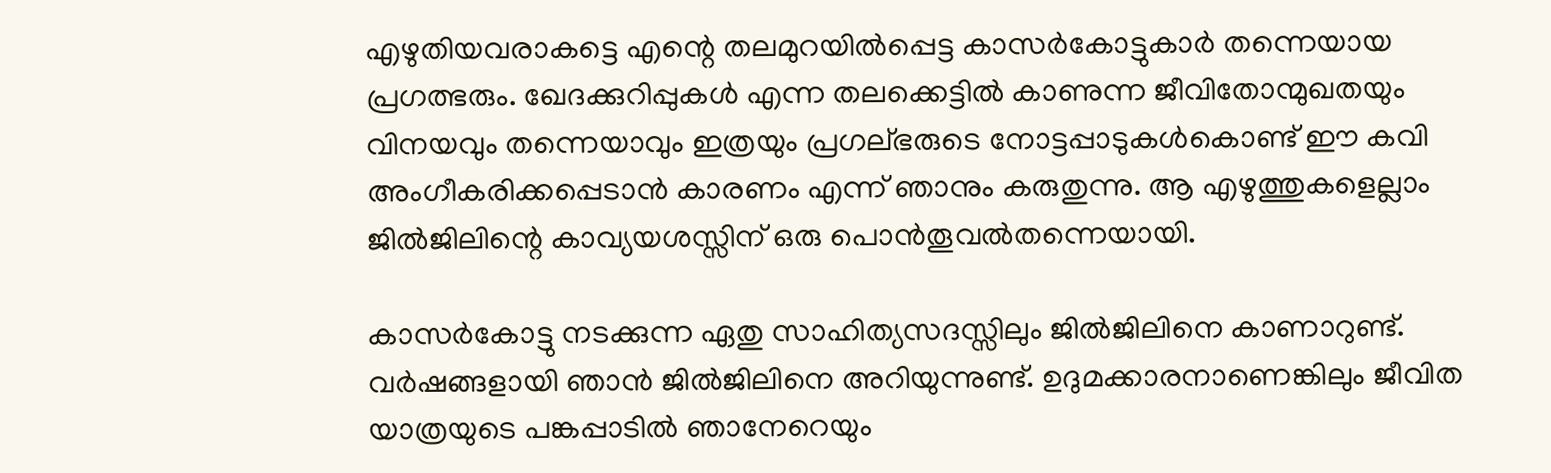എഴുതിയവരാകട്ടെ എന്റെ തലമുറയില്‍പ്പെട്ട കാസര്‍കോട്ടുകാര്‍ തന്നെയായ പ്രഗത്ഭരും. ഖേദക്കുറിപ്പുകള്‍ എന്ന തലക്കെട്ടില്‍ കാണുന്ന ജീവിതോന്മുഖതയും വിനയവും തന്നെയാവും ഇത്രയും പ്രഗല്ഭരുടെ നോട്ടപ്പാടുകള്‍കൊണ്ട് ഈ കവി അംഗീകരിക്കപ്പെടാന്‍ കാരണം എന്ന് ഞാനും കരുതുന്നു. ആ എഴുത്തുകളെല്ലാം ജില്‍ജിലിന്റെ കാവ്യയശസ്സിന് ഒരു പൊന്‍തൂവല്‍തന്നെയായി.

കാസര്‍കോട്ടു നടക്കുന്ന ഏതു സാഹിത്യസദസ്സിലും ജില്‍ജിലിനെ കാണാറുണ്ട്. വര്‍ഷങ്ങളായി ഞാന്‍ ജില്‍ജിലിനെ അറിയുന്നുണ്ട്. ഉദുമക്കാരനാണെങ്കിലും ജീവിത യാത്രയുടെ പങ്കപ്പാടില്‍ ഞാനേറെയും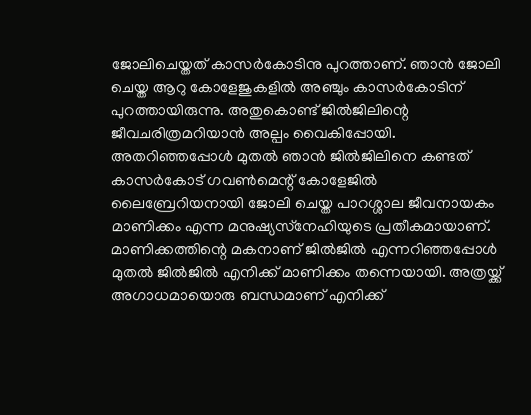ജോലിചെയ്തത് കാസര്‍കോടിനു പുറത്താണ്. ഞാന്‍ ജോലി ചെയ്ത ആറു കോളേജുകളില്‍ അഞ്ചും കാസര്‍കോടിന് പുറത്തായിരുന്നു. അതുകൊണ്ട് ജിൽജിലിന്റെ ജീവചരിത്രമറിയാന്‍ അല്പം വൈകിപ്പോയി. അതറിഞ്ഞപ്പോള്‍ മുതല്‍ ഞാന്‍ ജില്‍ജിലിനെ കണ്ടത് കാസർകോട് ഗവൺമെന്റ് കോളേജില്‍ ലൈബ്രേറിയനായി ജോലി ചെയ്ത പാറശ്ശാല ജീവനായകം മാണിക്കം എന്ന മനുഷ്യസ്‌നേഹിയുടെ പ്രതീകമായാണ്. മാണിക്കത്തിന്റെ മകനാണ് ജില്‍ജില്‍ എന്നറിഞ്ഞപ്പോള്‍ മുതല്‍ ജില്‍ജില്‍ എനിക്ക് മാണിക്കം തന്നെയായി. അത്രയ്ക്ക് അഗാധമായൊരു ബന്ധമാണ് എനിക്ക്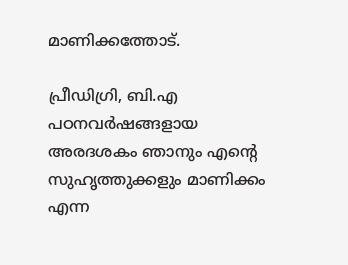മാണിക്കത്തോട്.

പ്രീഡിഗ്രി, ബി.എ പഠനവര്‍ഷങ്ങളായ അരദശകം ഞാനും എന്റെ സുഹൃത്തുക്കളും മാണിക്കം എന്ന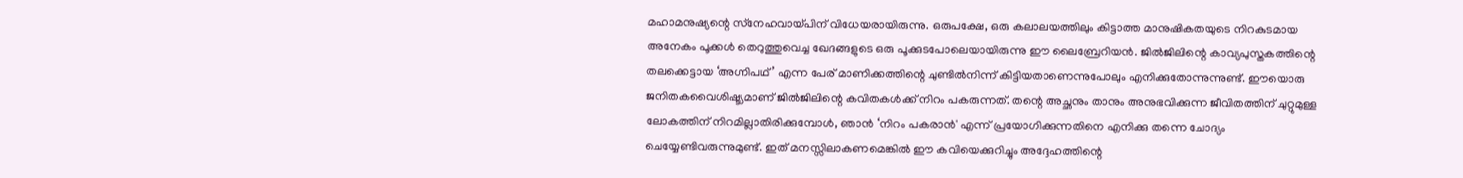മഹാമനുഷ്യന്റെ സ്‌നേഹവായ്പിന് വിധേയരായിരുന്നു. ഒരുപക്ഷേ, ഒരു കലാലയത്തിലും കിട്ടാത്ത മാനുഷികതയുടെ നിറകുടമായ അനേകം പൂക്കള്‍ തെറുത്തുവെച്ച ഖേദങ്ങളുടെ ഒരു പൂക്കുടപോലെയായിരുന്നു ഈ ലൈബ്രേറിയന്‍. ജില്‍ജിലിന്റെ കാവ്യപുസ്തകത്തിന്റെ തലക്കെട്ടായ ‘അഗ്നിപഥ്’ എന്ന പേര് മാണിക്കത്തിന്റെ ചുണ്ടില്‍നിന്ന് കിട്ടിയതാണെന്നുപോലും എനിക്കുതോന്നുന്നുണ്ട്. ഈയൊരു ജനിതകവൈശിഷ്ട്യമാണ് ജില്‍ജിലിന്റെ കവിതകള്‍ക്ക് നിറം പകരുന്നത്. തന്റെ അച്ഛനും താനും അനുഭവിക്കുന്ന ജീവിതത്തിന് ചുറ്റുമുള്ള ലോകത്തിന് നിറമില്ലാതിരിക്കുമ്പോള്‍, ഞാന്‍ ‘നിറം പകരാന്‍' എന്ന് പ്രയോഗിക്കുന്നതിനെ എനിക്കു തന്നെ ചോദ്യം ചെയ്യേണ്ടിവരുന്നുമുണ്ട്. ഇത് മനസ്സിലാകണമെങ്കില്‍ ഈ കവിയെക്കുറിച്ചും അദ്ദേഹത്തിന്റെ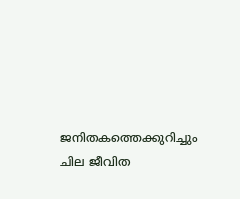ജനിതകത്തെക്കുറിച്ചും ചില ജീവിത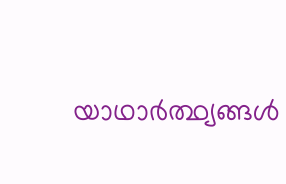യാഥാര്‍ത്ഥ്യങ്ങള്‍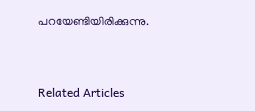പറയേണ്ടിയിരിക്കുന്നു.


Related Articles